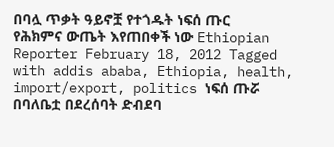በባሏ ጥቃት ዓይኖቿ የተጎዱት ነፍሰ ጡር የሕክምና ውጤት እየጠበቀች ነው Ethiopian Reporter February 18, 2012 Tagged with addis ababa, Ethiopia, health, import/export, politics ነፍሰ ጡሯ በባለቤቷ በደረሰባት ድብደባ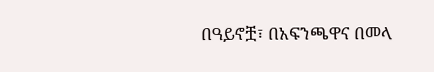በዓይኖቿ፣ በአፍንጫዋና በመላ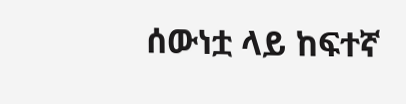ሰውነቷ ላይ ከፍተኛ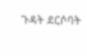ጉዳት ደርሶባት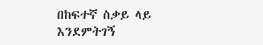በከፍተኛ ስቃይ ላይ እንደምትገኝ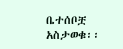ቤተሰቦቿ አስታወቁ፡፡